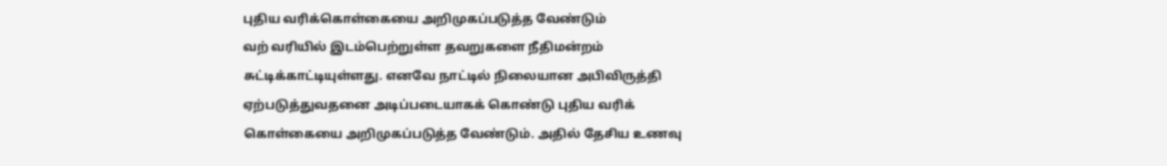புதிய வரிக்கொள்கையை அறிமுகப்படுத்த வேண்டும்
வற் வரியில் இடம்பெற்றுள்ள தவறுகளை நீதிமன்றம் சுட்டிக்காட்டியுள்ளது. எனவே நாட்டில் நிலையான அபிவிருத்தி ஏற்படுத்துவதனை அடிப்படையாகக் கொண்டு புதிய வரிக் கொள்கையை அறிமுகப்படுத்த வேண்டும். அதில் தேசிய உணவு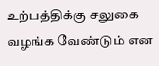உற்பத்திக்கு சலுகை வழங்க வேண்டும் என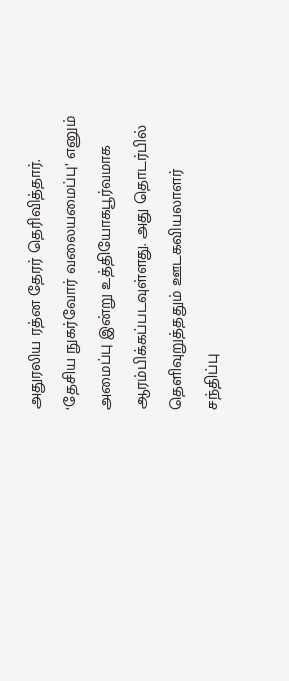அதுரலிய ரத்ன தேரர் தெரிவித்தார். ‘தேசிய நுகர்வோர் வலையமைப்பு’ எனும் அமைப்பு இன்று உத்தியோகபூர்வமாக ஆரம்பிக்கப்படவுள்ளது. அது தொடர்பில் தெளிவுறுத்ததும் ஊடகவியலாளர் சந்திப்பு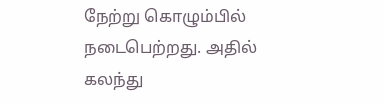நேற்று கொழும்பில் நடைபெற்றது. அதில் கலந்து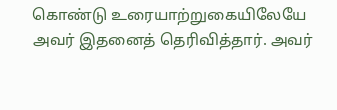கொண்டு உரையாற்றுகையிலேயே அவர் இதனைத் தெரிவித்தார். அவர்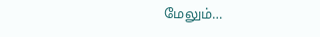மேலும்…